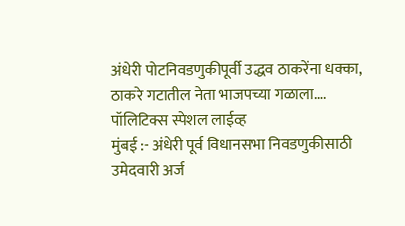अंधेरी पोटनिवडणुकीपूर्वी उद्धव ठाकरेंना धक्का, ठाकरे गटातील नेता भाजपच्या गळाला….
पॉलिटिक्स स्पेशल लाईव्ह
मुंबई :- अंधेरी पूर्व विधानसभा निवडणुकीसाठी उमेदवारी अर्ज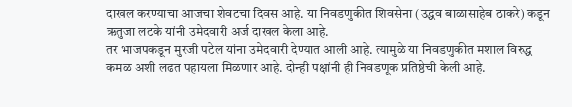दाखल करण्याचा आजचा शेवटचा दिवस आहे. या निवडणुकीत शिवसेना (उद्धव बाळासाहेब ठाकरे) कडून ऋतुजा लटके यांनी उमेदवारी अर्ज दाखल केला आहे.
तर भाजपकडून मुरजी पटेल यांना उमेदवारी देण्यात आली आहे. त्यामुळे या निवडणुकीत मशाल विरुद्ध कमळ अशी लढत पहायला मिळणार आहे. दोन्ही पक्षांनी ही निवडणूक प्रतिष्ठेची केली आहे.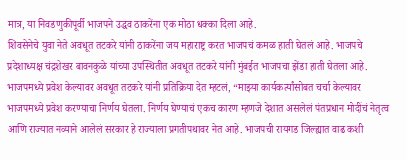मात्र, या निवडणुकीपूर्वी भाजपने उद्धव ठाकरेंना एक मोठा धक्का दिला आहे.
शिवसेनेचे युवा नेते अवधूत तटकरे यांनी ठाकरेंना जय महाराष्ट्र करत भाजपचं कमळ हाती घेतलं आहे. भाजपचे प्रदेशाध्यक्ष चंद्रशेखर बावनकुळे यांच्या उपस्थितीत अवधूत तटकरे यांनी मुंबईत भाजपचा झेंडा हाती घेतला आहे. भाजपमध्ये प्रवेश केल्यावर अवधूत तटकरे यांनी प्रतिक्रिया देत म्हटलं, “माझ्या कार्यकर्त्यांसोबत चर्चा केल्यावर भाजपमध्ये प्रवेश करण्याचा निर्णय घेतला. निर्णय घेण्याचं एकच कारण म्हणजे देशात असलेलं पंतप्रधान मोदींचं नेतृत्व आणि राज्यात नव्याने आलेलं सरकार हे राज्याला प्रगतीपथावर नेत आहे. भाजपची रायगड जिल्ह्यात वाढ कशी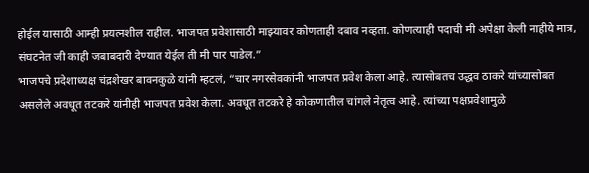होईल यासाठी आम्ही प्रयत्नशील राहील. भाजपत प्रवेशासाठी माझ्यावर कोणताही दबाव नव्हता. कोणत्याही पदाची मी अपेक्षा केली नाहीये मात्र, संघटनेत जी काही जबाबदारी देण्यात येईल ती मी पार पाडेल.”
भाजपचे प्रदेशाध्यक्ष चंद्रशेखर बावनकुळे यांनी म्हटलं, “चार नगरसेवकांनी भाजपत प्रवेश केला आहे. त्यासोबतच उद्धव ठाकरे यांच्यासोबत असलेले अवधूत तटकरे यांनीही भाजपत प्रवेश केला. अवधूत तटकरे हे कोकणातील चांगले नेतृत्व आहे. त्यांच्या पक्षप्रवेशामुळे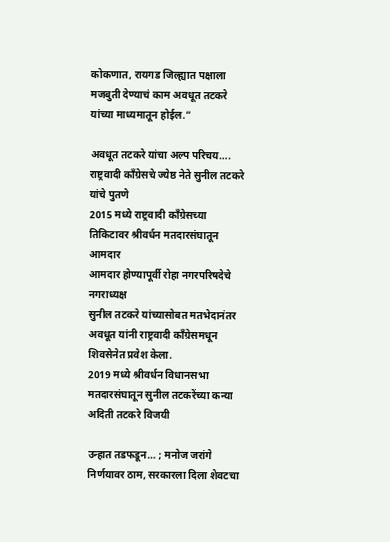कोकणात, रायगड जिल्ह्यात पक्षाला मजबुती देण्याचं काम अवधूत तटकरे यांच्या माध्यमातून होईल.”

अवधूत तटकरे यांचा अल्प परिचय….
राष्ट्रवादी काँग्रेसचे ज्येष्ठ नेते सुनील तटकरे यांचे पुतणे
2015 मध्ये राष्ट्रवादी काँग्रेसच्या तिकिटावर श्रीवर्धन मतदारसंघातून आमदार
आमदार होण्यापूर्वी रोहा नगरपरिषदेचे नगराध्यक्ष
सुनील तटकरे यांच्यासोबत मतभेदानंतर अवधूत यांनी राष्ट्रवादी काँग्रेसमधून शिवसेनेत प्रवेश केला.
2019 मध्ये श्रीवर्धन विधानसभा मतदारसंघातून सुनील तटकरेंच्या कन्या अदिती तटकरे विजयी

उन्हात तडफडून… ; मनोज जरांगे निर्णयावर ठाम, सरकारला दिला शेवटचा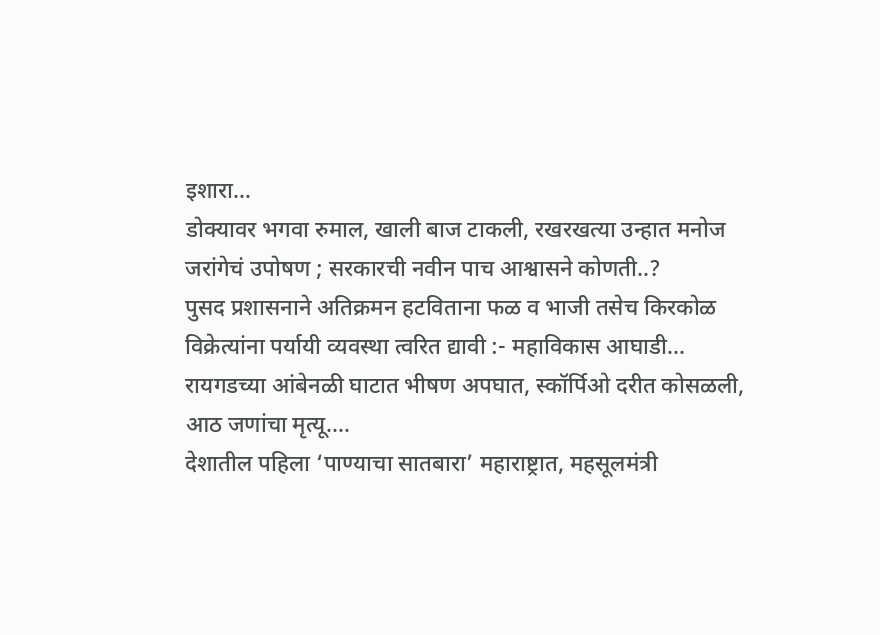इशारा…
डोक्यावर भगवा रुमाल, खाली बाज टाकली, रखरखत्या उन्हात मनोज जरांगेचं उपोषण ; सरकारची नवीन पाच आश्वासने कोणती..?
पुसद प्रशासनाने अतिक्रमन हटविताना फळ व भाजी तसेच किरकोळ विक्रेत्यांना पर्यायी व्यवस्था त्वरित द्यावी :- महाविकास आघाडी…
रायगडच्या आंबेनळी घाटात भीषण अपघात, स्कॉर्पिओ दरीत कोसळली, आठ जणांचा मृत्यू….
देशातील पहिला ‘पाण्याचा सातबारा’ महाराष्ट्रात, महसूलमंत्री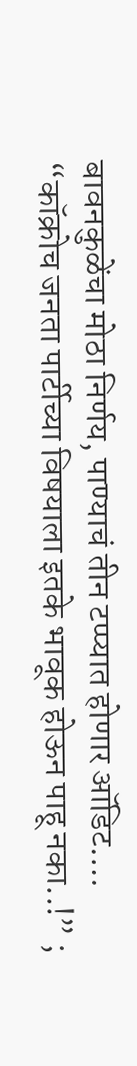बावनकुळेंचा मोठा निर्णय, पाण्याचं तीन टप्प्यात होणार ऑडिट….
“कॉक्रोच जनता पार्टीच्या विषयाला इतके भावूक होऊन पाहू नका..!” ;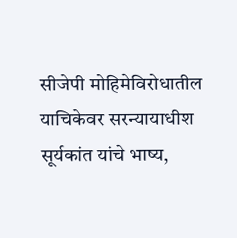सीजेपी मोहिमेविरोधातील याचिकेवर सरन्यायाधीश सूर्यकांत यांचे भाष्य,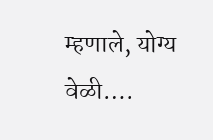म्हणाले, योग्य वेळी….